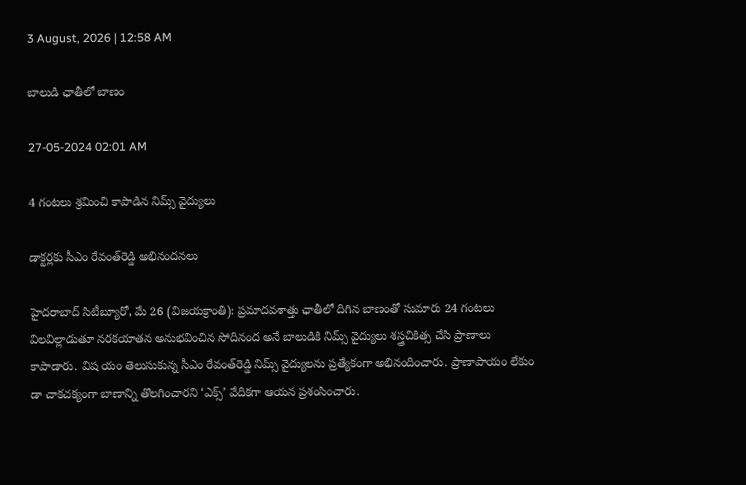3 August, 2026 | 12:58 AM

బాలుడి ఛాతీలో బాణం

27-05-2024 02:01 AM

4 గంటలు శ్రమించి కాపాడిన నిమ్స్ వైద్యులు

డాక్టర్లకు సీఎం రేవంత్‌రెడ్డి అభినందనలు

హైదరాబాద్ సిటీబ్యూరో, మే 26 (విజయక్రాంతి): ప్రమాదవశాత్తు ఛాతీలో దిగిన బాణంతో సుమారు 24 గంటలు విలవిల్లాడుతూ నరకయాతన అనుభవించిన సోదినంద అనే బాలుడికి నిమ్స్ వైద్యులు శస్త్రచికిత్స చేసి ప్రాణాలు కాపాడారు. విష యం తెలుసుకున్న సీఎం రేవంత్‌రెడ్డి నిమ్స్ వైద్యులను ప్రత్యేకంగా అభినందించారు. ప్రాణాపాయం లేకుం డా చాకచక్యంగా బాణాన్ని తొలగించారని ‘ఎక్స్’ వేదికగా ఆయన ప్రశంసించారు.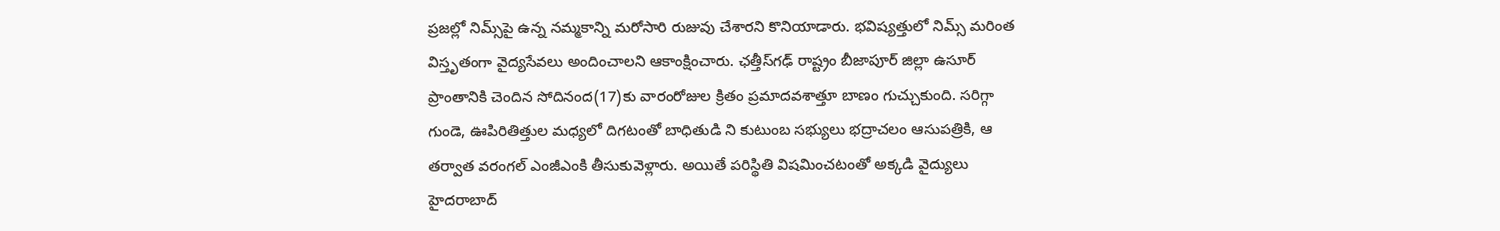ప్రజల్లో నిమ్స్‌పై ఉన్న నమ్మకాన్ని మరోసారి రుజువు చేశారని కొనియాడారు. భవిష్యత్తులో నిమ్స్ మరింత విస్తృతంగా వైద్యసేవలు అందించాలని ఆకాంక్షించారు. ఛత్తీస్‌గఢ్ రాష్ట్రం బీజాపూర్ జిల్లా ఉసూర్ ప్రాంతానికి చెందిన సోదినంద(17)కు వారంరోజుల క్రితం ప్రమాదవశాత్తూ బాణం గుచ్చుకుంది. సరిగ్గా గుండె, ఊపిరితిత్తుల మధ్యలో దిగటంతో బాధితుడి ని కుటుంబ సభ్యులు భద్రాచలం ఆసుపత్రికి, ఆ తర్వాత వరంగల్ ఎంజీఎంకి తీసుకువెళ్లారు. అయితే పరిస్థితి విషమించటంతో అక్కడి వైద్యులు హైదరాబాద్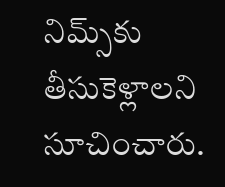నిమ్స్‌కు తీసుకెళ్లాలని సూచించారు.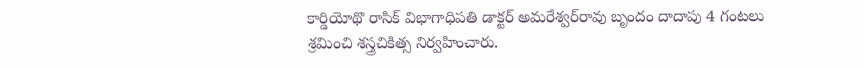కార్డియోథొ రాసిక్ విభాగాధిపతి డాక్టర్ అమరేశ్వర్‌రావు బృందం దాదాపు 4 గంటలు శ్రమించి శస్త్రచికిత్స నిర్వహించారు.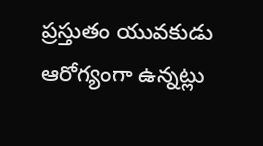ప్రస్తుతం యువకుడు ఆరోగ్యంగా ఉన్నట్లు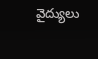వైద్యులు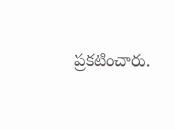ప్రకటించారు.